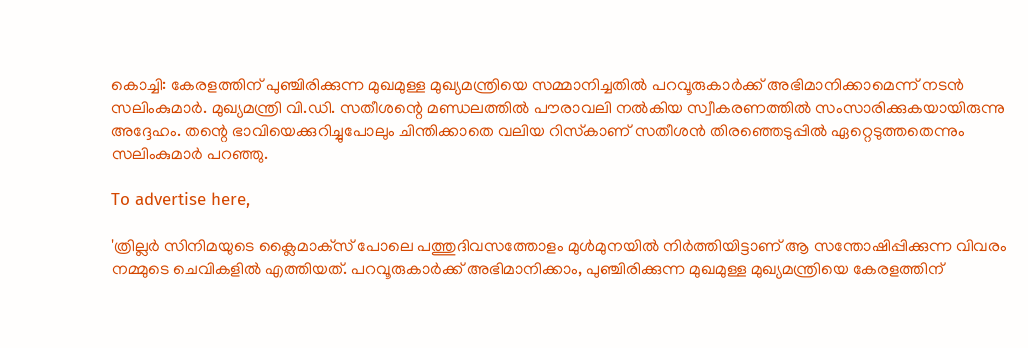കൊച്ചി: കേരളത്തിന് പുഞ്ചിരിക്കുന്ന മുഖമുള്ള മുഖ്യമന്ത്രിയെ സമ്മാനിച്ചതിൽ പറവൂരുകാർക്ക് അഭിമാനിക്കാമെന്ന് നടൻ സലിംകുമാർ. മുഖ്യമന്ത്രി വി.ഡി. സതീശന്റെ മണ്ഡലത്തിൽ പൗരാവലി നൽകിയ സ്വീകരണത്തിൽ സംസാരിക്കുകയായിരുന്നു അദ്ദേഹം. തന്റെ ഭാവിയെക്കുറിച്ചുപോലും ചിന്തിക്കാതെ വലിയ റിസ്‌കാണ് സതീശൻ തിരഞ്ഞെടുപ്പിൽ ഏറ്റെടുത്തതെന്നും സലിംകുമാർ പറഞ്ഞു.

To advertise here,

'ത്രില്ലർ സിനിമയുടെ ക്ലൈമാക്‌സ് പോലെ പത്തുദിവസത്തോളം മുൾമുനയിൽ നിർത്തിയിട്ടാണ് ആ സന്തോഷിപ്പിക്കുന്ന വിവരം നമ്മുടെ ചെവികളിൽ എത്തിയത്. പറവൂരുകാർക്ക് അഭിമാനിക്കാം, പുഞ്ചിരിക്കുന്ന മുഖമുള്ള മുഖ്യമന്ത്രിയെ കേരളത്തിന്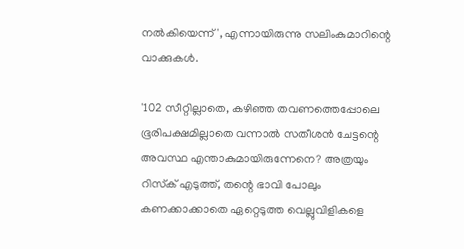നൽകിയെന്ന്', എന്നായിരുന്നു സലിംകുമാറിന്റെ വാക്കുകൾ.

'102 സീറ്റില്ലാതെ, കഴിഞ്ഞ തവണത്തെപ്പോലെ ഭൂരിപക്ഷമില്ലാതെ വന്നാൽ സതീശൻ ചേട്ടന്റെ അവസ്ഥ എന്താകുമായിരുന്നേനെ? അത്രയും റിസ്‌ക് എടുത്ത്, തന്റെ ഭാവി പോലും കണക്കാക്കാതെ ഏറ്റെടുത്ത വെല്ലുവിളികളെ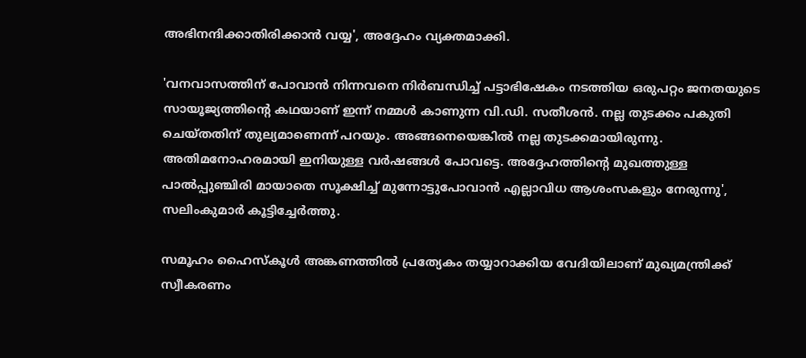അഭിനന്ദിക്കാതിരിക്കാൻ വയ്യ', അദ്ദേഹം വ്യക്തമാക്കി.

'വനവാസത്തിന് പോവാൻ നിന്നവനെ നിർബന്ധിച്ച് പട്ടാഭിഷേകം നടത്തിയ ഒരുപറ്റം ജനതയുടെ സായൂജ്യത്തിന്റെ കഥയാണ് ഇന്ന് നമ്മൾ കാണുന്ന വി.ഡി. സതീശൻ. നല്ല തുടക്കം പകുതി ചെയ്തതിന് തുല്യമാണെന്ന് പറയും. അങ്ങനെയെങ്കിൽ നല്ല തുടക്കമായിരുന്നു. അതിമനോഹരമായി ഇനിയുള്ള വർഷങ്ങൾ പോവട്ടെ. അദ്ദേഹത്തിന്റെ മുഖത്തുള്ള പാൽപ്പുഞ്ചിരി മായാതെ സൂക്ഷിച്ച് മുന്നോട്ടുപോവാൻ എല്ലാവിധ ആശംസകളും നേരുന്നു', സലിംകുമാർ കൂട്ടിച്ചേർത്തു.

സമൂഹം ഹൈസ്‌കൂൾ അങ്കണത്തിൽ പ്രത്യേകം തയ്യാറാക്കിയ വേദിയിലാണ് മുഖ്യമന്ത്രിക്ക് സ്വീകരണം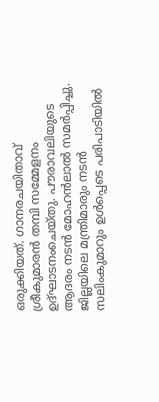ഒരുക്കിയത്. ഗാനരചയിതാവ് ശ്രീകുമാരൻ തമ്പി സമ്മേളനം ഉദ്ഘാടനംചെയ്തു. പൗരാവലിയുടെ ആദരം നടൻ മോഹൻലാൽ സമർപ്പിച്ചു. ജില്ലയിലെ മന്ത്രിമാരും നടൻ സലിംകുമാറും ഉൾപ്പെടെ പരിപാടിയിൽ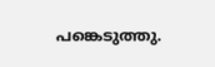പങ്കെടുത്തു.